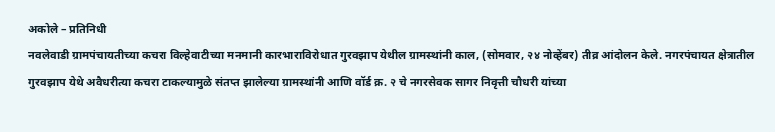अकोले – प्रतिनिधी
नवलेवाडी ग्रामपंचायतीच्या कचरा विल्हेवाटीच्या मनमानी कारभाराविरोधात गुरवझाप येथील ग्रामस्थांनी काल, (सोमवार, २४ नोव्हेंबर) तीव्र आंदोलन केले. नगरपंचायत क्षेत्रातील गुरवझाप येथे अवैधरीत्या कचरा टाकल्यामुळे संतप्त झालेल्या ग्रामस्थांनी आणि वॉर्ड क्र. २ चे नगरसेवक सागर निवृत्ती चौधरी यांच्या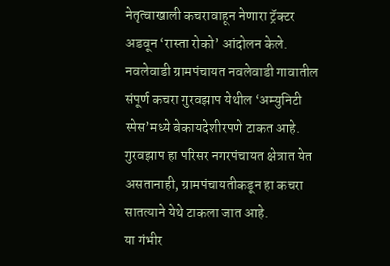नेतृत्वाखाली कचरावाहून नेणारा ट्रॅक्टर अडवून ‘रास्ता रोको’ आंदोलन केले.
नवलेवाडी ग्रामपंचायत नवलेवाडी गावातील संपूर्ण कचरा गुरवझाप येथील ‘अम्युनिटी स्पेस’मध्ये बेकायदेशीरपणे टाकत आहे. गुरवझाप हा परिसर नगरपंचायत क्षेत्रात येत असतानाही, ग्रामपंचायतीकडून हा कचरा सातत्याने येथे टाकला जात आहे.
या गंभीर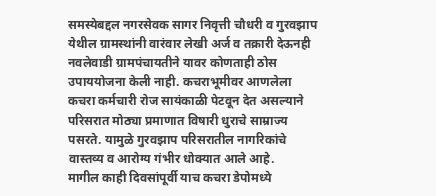समस्येबद्दल नगरसेवक सागर निवृत्ती चौधरी व गुरवझाप येथील ग्रामस्थांनी वारंवार लेखी अर्ज व तक्रारी देऊनही नवलेवाडी ग्रामपंचायतीने यावर कोणताही ठोस उपाययोजना केली नाही. कचराभूमीवर आणलेला कचरा कर्मचारी रोज सायंकाळी पेटवून देत असल्याने परिसरात मोठ्या प्रमाणात विषारी धुराचे साम्राज्य पसरते. यामुळे गुरवझाप परिसरातील नागरिकांचे वास्तव्य व आरोग्य गंभीर धोक्यात आले आहे.
मागील काही दिवसांपूर्वी याच कचरा डेपोमध्ये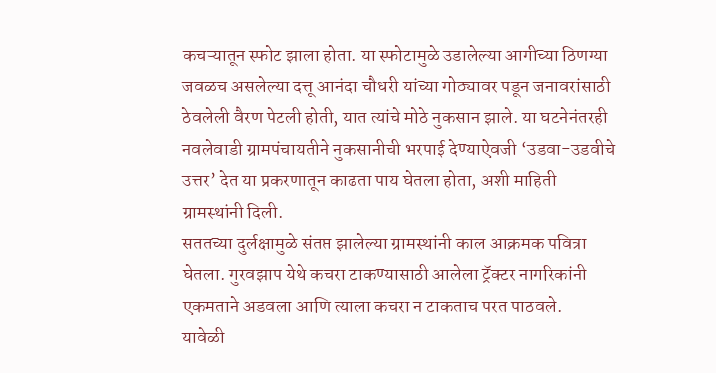कचऱ्यातून स्फोट झाला होता. या स्फोटामुळे उडालेल्या आगीच्या ठिणग्या जवळच असलेल्या दत्तू आनंदा चौधरी यांच्या गोठ्यावर पडून जनावरांसाठी ठेवलेली वैरण पेटली होती, यात त्यांचे मोठे नुकसान झाले. या घटनेनंतरही नवलेवाडी ग्रामपंचायतीने नुकसानीची भरपाई देण्याऐवजी ‘उडवा-उडवीचे उत्तर’ देत या प्रकरणातून काढता पाय घेतला होता, अशी माहिती ग्रामस्थांनी दिली.
सततच्या दुर्लक्षामुळे संतप्त झालेल्या ग्रामस्थांनी काल आक्रमक पवित्रा घेतला. गुरवझाप येथे कचरा टाकण्यासाठी आलेला ट्रॅक्टर नागरिकांनी एकमताने अडवला आणि त्याला कचरा न टाकताच परत पाठवले.
यावेळी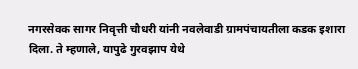नगरसेवक सागर निवृत्ती चौधरी यांनी नवलेवाडी ग्रामपंचायतीला कडक इशारा दिला. ते म्हणाले, यापुढे गुरवझाप येथे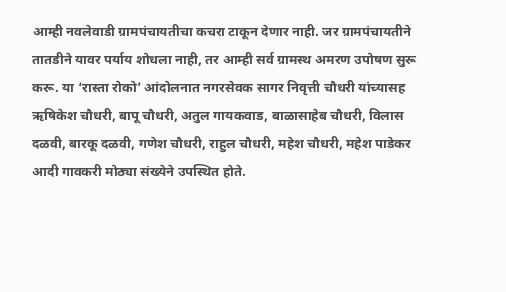आम्ही नवलेवाडी ग्रामपंचायतीचा कचरा टाकून देणार नाही. जर ग्रामपंचायतीने तातडीने यावर पर्याय शोधला नाही, तर आम्ही सर्व ग्रामस्थ अमरण उपोषण सुरू करू. या ‘रास्ता रोको’ आंदोलनात नगरसेवक सागर निवृत्ती चौधरी यांच्यासह ऋषिकेश चौधरी, बापू चौधरी, अतुल गायकवाड, बाळासाहेब चौधरी, विलास दळवी, बारकू दळवी, गणेश चौधरी, राहुल चौधरी, महेश चौधरी, महेश पाडेकर आदी गावकरी मोठ्या संख्येने उपस्थित होते.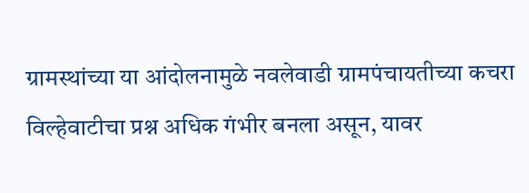ग्रामस्थांच्या या आंदोलनामुळे नवलेवाडी ग्रामपंचायतीच्या कचरा विल्हेवाटीचा प्रश्न अधिक गंभीर बनला असून, यावर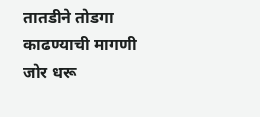तातडीने तोडगा काढण्याची मागणी जोर धरू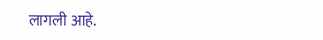लागली आहे.